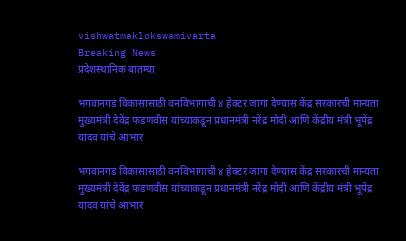vishwatmaklokswamivarta
Breaking News
प्रदेशस्थानिक बातम्या

भगवानगड विकासासाठी वनविभागाची ४ हेक्टर जागा देण्यास केंद्र सरकारची मान्यता मुख्यमंत्री देवेंद्र फडणवीस यांच्याकडून प्रधानमंत्री नरेंद्र मोदी आणि केंद्रीय मंत्री भूपेंद्र यादव यांचे आभार

भगवानगड विकासासाठी वनविभागाची ४ हेक्टर जागा देण्यास केंद्र सरकारची मान्यता मुख्यमंत्री देवेंद्र फडणवीस यांच्याकडून प्रधानमंत्री नरेंद्र मोदी आणि केंद्रीय मंत्री भूपेंद्र यादव यांचे आभार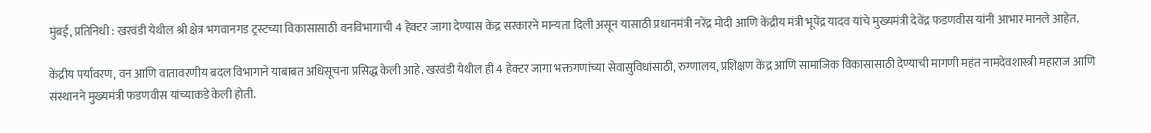मुंबई, प्रतिनिधी : खरवंडी येथील श्री क्षेत्र भगवानगड ट्रस्टच्या विकासासाठी वनविभागाची 4 हेक्टर जागा देण्यास केंद्र सरकारने मान्यता दिली असून यासाठी प्रधानमंत्री नरेंद्र मोदी आणि केंद्रीय मंत्री भूपेंद्र यादव यांचे मुख्यमंत्री देवेंद्र फडणवीस यांनी आभार मानले आहेत.

केंद्रीय पर्यावरण, वन आणि वातावरणीय बदल विभागाने याबाबत अधिसूचना प्रसिद्ध केली आहे. खरवंडी येथील ही 4 हेक्टर जागा भक्तगणांच्या सेवासुविधांसाठी, रुग्णालय, प्रशिक्षण केंद्र आणि सामाजिक विकासासाठी देण्याची मागणी महंत नामदेवशास्त्री महाराज आणि संस्थानने मुख्यमंत्री फडणवीस यांच्याकडे केली होती.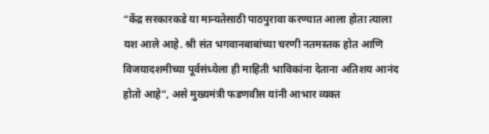“केंद्र सरकारकडे या मान्यतेसाठी पाठपुरावा करण्यात आला होता त्याला यश आले आहे. श्री संत भगवानबाबांच्या चरणी नतमस्तक होत आणि विजयादशमीच्या पूर्वसंध्येला ही माहिती भाविकांना देताना अतिशय आनंद होतो आहे”, असे मुख्यमंत्री फडणवीस यांनी आभार व्यक्त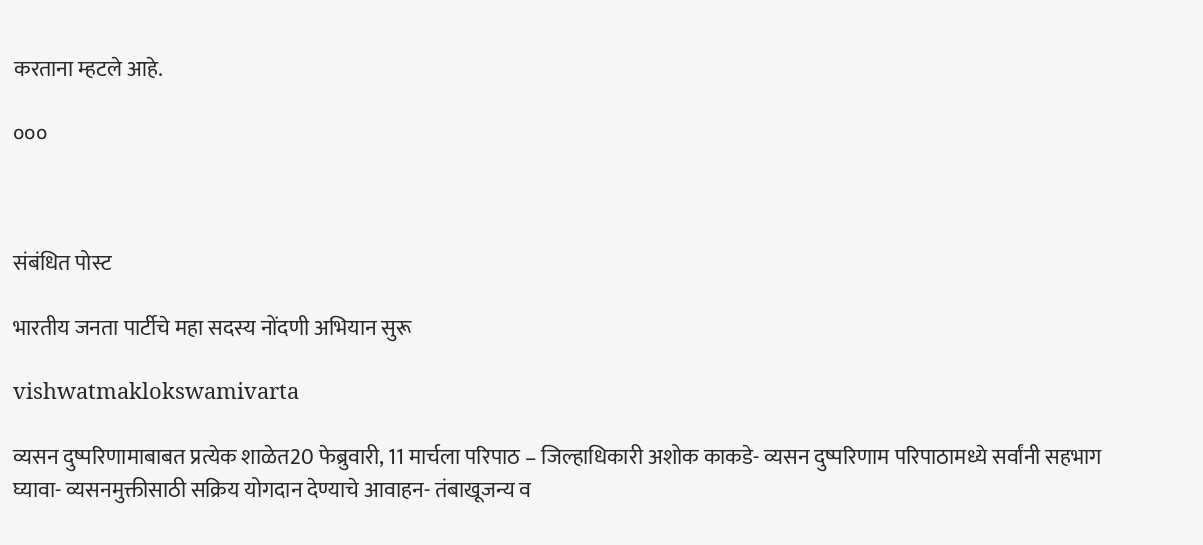करताना म्हटले आहे.

०००



संबंधित पोस्ट

भारतीय जनता पार्टीचे महा सदस्य नोंदणी अभियान सुरू

vishwatmaklokswamivarta

व्यसन दुष्परिणामाबाबत प्रत्येक शाळेत20 फेब्रुवारी, 11 मार्चला परिपाठ – जिल्हाधिकारी अशोक काकडे- व्यसन दुष्परिणाम परिपाठामध्ये सर्वांनी सहभाग घ्यावा- व्यसनमुक्तीसाठी सक्रिय योगदान देण्याचे आवाहन- तंबाखूजन्य व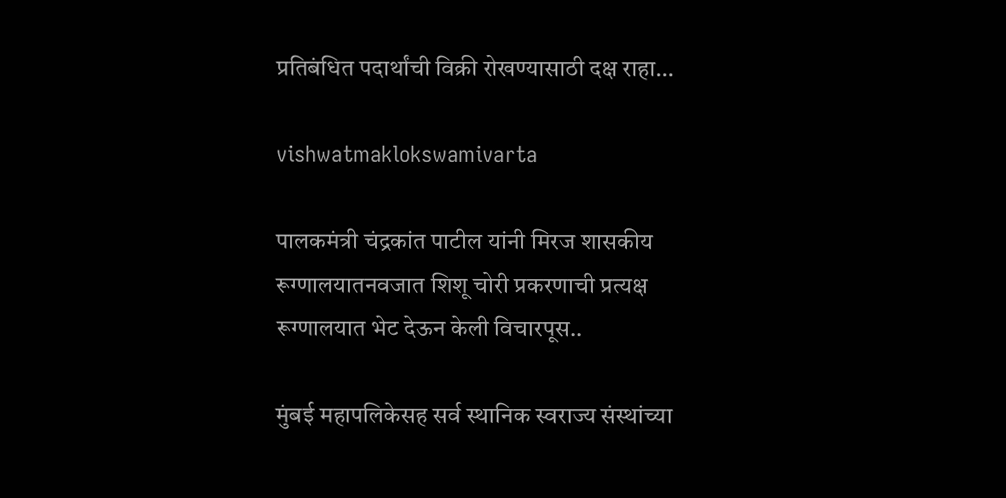प्रतिबंधित पदार्थांची विक्री रोखण्यासाठी दक्ष राहा…

vishwatmaklokswamivarta

पालकमंत्री चंद्रकांत पाटील यांनी ‍मिरज शासकीय रूग्णालयातनवजात शिशू चोरी प्रकरणाची प्रत्यक्ष रूग्णालयात भेट देऊन केली विचारपूस..

मुंबई महापलिकेसह सर्व स्थानिक स्वराज्य संस्थांच्या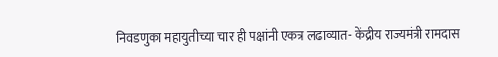निवडणुका महायुतीच्या चार ही पक्षांनी एकत्र लढाव्यात- केंद्रीय राज्यमंत्री रामदास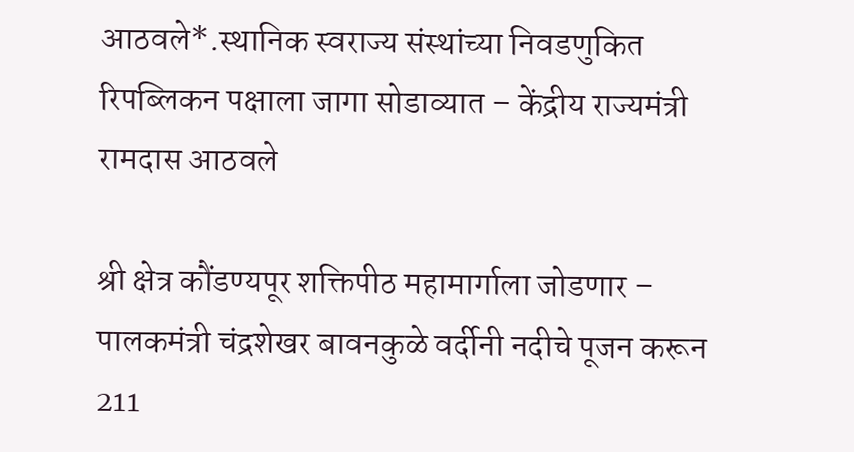आठवले*.स्थानिक स्वराज्य संस्थांच्या निवडणुकित रिपब्लिकन पक्षाला जागा सोडाव्यात – केंद्रीय राज्यमंत्री रामदास आठवले

श्री क्षेत्र कौंडण्यपूर शक्तिपीठ महामार्गाला जोडणार – पालकमंत्री चंद्रशेखर बावनकुळे वर्दीनी नदीचे पूजन करून 211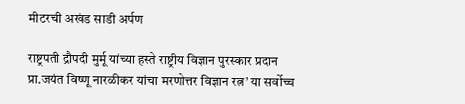मीटरची अखंड साडी अर्पण

राष्ट्रपती द्रौपदी मुर्मू यांच्या हस्ते राष्ट्रीय विज्ञान पुरस्कार प्रदान प्रा.जयंत विष्णू नारळीकर यांचा मरणोत्तर विज्ञान रत्न’ या सर्वोच्च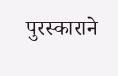पुरस्काराने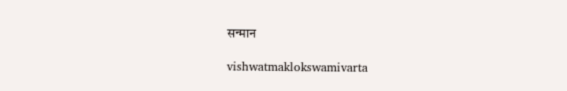सन्मान

vishwatmaklokswamivarta